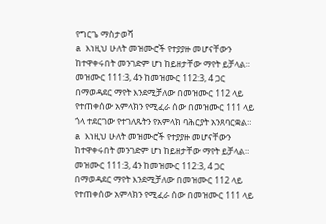የግርጌ ማስታወሻ
a እነዚህ ሁለት መዝሙሮች የተያያዙ መሆናቸውን ከተዋቀሩበት መንገድም ሆነ ከይዘታቸው ማየት ይቻላል። መዝሙር 111:3, 4ን ከመዝሙር 112:3, 4 ጋር በማወዳደር ማየት እንደሚቻለው በመዝሙር 112 ላይ የተጠቀሰው አምላክን የሚፈራ ሰው በመዝሙር 111 ላይ ጎላ ተደርገው የተገለጹትን የአምላክ ባሕርያት አንጸባርቋል።
a እነዚህ ሁለት መዝሙሮች የተያያዙ መሆናቸውን ከተዋቀሩበት መንገድም ሆነ ከይዘታቸው ማየት ይቻላል። መዝሙር 111:3, 4ን ከመዝሙር 112:3, 4 ጋር በማወዳደር ማየት እንደሚቻለው በመዝሙር 112 ላይ የተጠቀሰው አምላክን የሚፈራ ሰው በመዝሙር 111 ላይ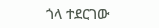ጎላ ተደርገው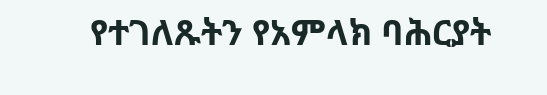የተገለጹትን የአምላክ ባሕርያት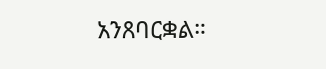አንጸባርቋል።